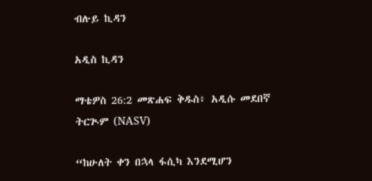ብሉይ ኪዳን

አዲስ ኪዳን

ማቴዎስ 26:2 መጽሐፍ ቅዱስ፥ አዲሱ መደበኛ ትርጒም (NASV)

“ከሁለት ቀን በኋላ ፋሲካ እንደሚሆን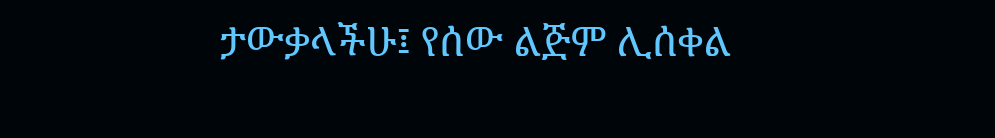ታውቃላችሁ፤ የሰው ልጅም ሊሰቀል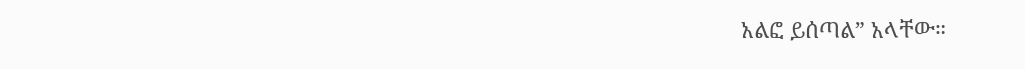አልፎ ይሰጣል” አላቸው።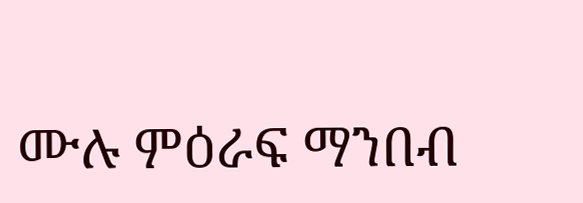ሙሉ ምዕራፍ ማንበብ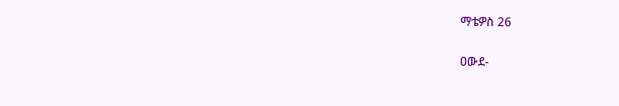ማቴዎስ 26

ዐውደ-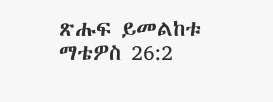ጽሑፍ ይመልከቱ ማቴዎስ 26:2